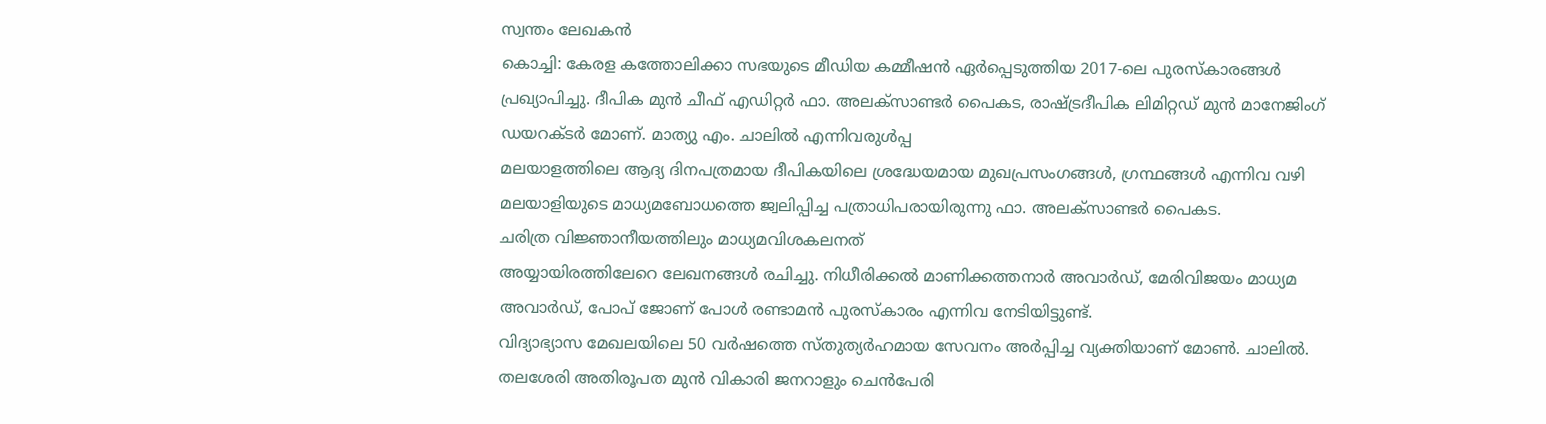സ്വന്തം ലേഖകൻ
കൊച്ചി: കേരള കത്തോലിക്കാ സഭയുടെ മീഡിയ കമ്മീഷൻ ഏർപ്പെടുത്തിയ 2017-ലെ പുരസ്കാരങ്ങൾ പ്രഖ്യാപിച്ചു. ദീപിക മുൻ ചീഫ് എഡിറ്റർ ഫാ. അലക്സാണ്ടർ പൈകട, രാഷ്ട്രദീപിക ലിമിറ്റഡ് മുൻ മാനേജിംഗ് ഡയറക്ടർ മോണ്. മാത്യു എം. ചാലിൽ എന്നിവരുൾപ്പ
മലയാളത്തിലെ ആദ്യ ദിനപത്രമായ ദീപികയിലെ ശ്രദ്ധേയമായ മുഖപ്രസംഗങ്ങൾ, ഗ്രന്ഥങ്ങൾ എന്നിവ വഴി മലയാളിയുടെ മാധ്യമബോധത്തെ ജ്വലിപ്പിച്ച പത്രാധിപരായിരുന്നു ഫാ. അലക്സാണ്ടർ പൈകട.
ചരിത്ര വിജ്ഞാനീയത്തിലും മാധ്യമവിശകലനത്
അയ്യായിരത്തിലേറെ ലേഖനങ്ങൾ രചിച്ചു. നിധീരിക്കൽ മാണിക്കത്തനാർ അവാർഡ്, മേരിവിജയം മാധ്യമ അവാർഡ്, പോപ് ജോണ് പോൾ രണ്ടാമൻ പുരസ്കാരം എന്നിവ നേടിയിട്ടുണ്ട്.
വിദ്യാഭ്യാസ മേഖലയിലെ 50 വർഷത്തെ സ്തുത്യർഹമായ സേവനം അർപ്പിച്ച വ്യക്തിയാണ് മോൺ. ചാലിൽ. തലശേരി അതിരൂപത മുൻ വികാരി ജനറാളും ചെൻപേരി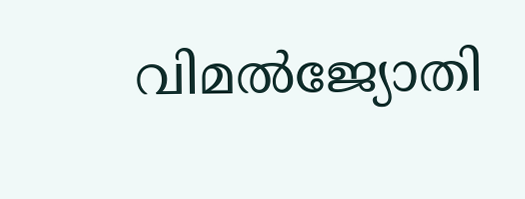വിമൽജ്യോതി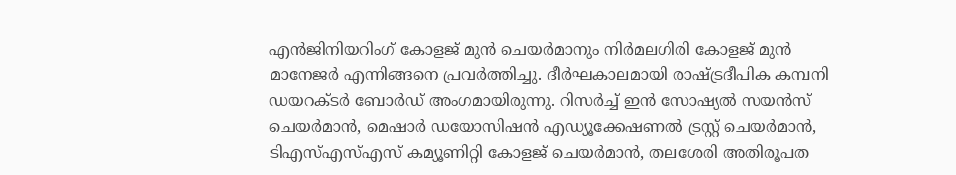എൻജിനിയറിംഗ് കോളജ് മുൻ ചെയർമാനും നിർമലഗിരി കോളജ് മുൻ മാനേജർ എന്നിങ്ങനെ പ്രവർത്തിച്ചു. ദീർഘകാലമായി രാഷ്ട്രദീപിക കമ്പനി ഡയറക്ടർ ബോർഡ് അംഗമായിരുന്നു. റിസർച്ച് ഇൻ സോഷ്യൽ സയൻസ് ചെയർമാൻ, മെഷാർ ഡയോസിഷൻ എഡ്യൂക്കേഷണൽ ട്രസ്റ്റ് ചെയർമാൻ, ടിഎസ്എസ്എസ് കമ്യൂണിറ്റി കോളജ് ചെയർമാൻ, തലശേരി അതിരൂപത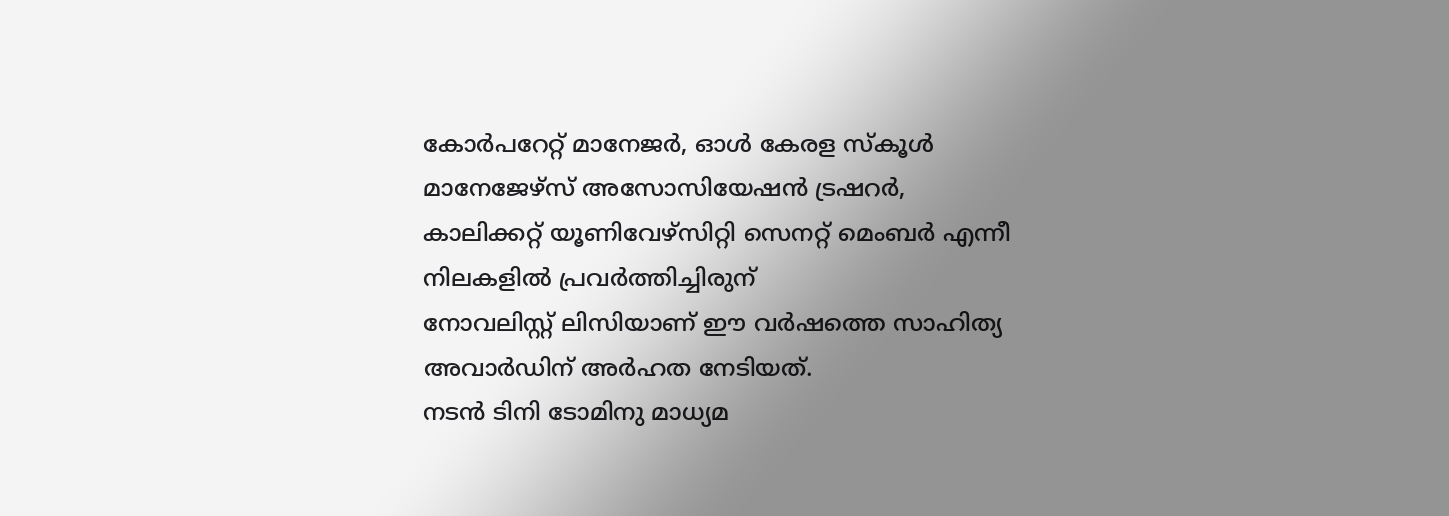കോർപറേറ്റ് മാനേജർ, ഓൾ കേരള സ്കൂൾ മാനേജേഴ്സ് അസോസിയേഷൻ ട്രഷറർ, കാലിക്കറ്റ് യൂണിവേഴ്സിറ്റി സെനറ്റ് മെംബർ എന്നീ നിലകളിൽ പ്രവർത്തിച്ചിരുന്
നോവലിസ്റ്റ് ലിസിയാണ് ഈ വർഷത്തെ സാഹിത്യ അവാർഡിന് അർഹത നേടിയത്.
നടൻ ടിനി ടോമിനു മാധ്യമ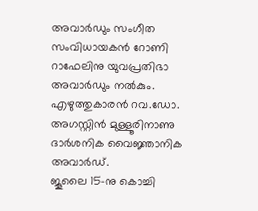അവാർഡും സംഗീത സംവിധായകൻ റോണി റാഫേലിനു യുവപ്രതിഭാ അവാർഡും നൽകും.
എഴുത്തുകാരൻ റവ.ഡോ. അഗസ്റ്റിൻ മുള്ളൂരിനാണു ദാർശനിക വൈജ്ഞാനിക അവാർഡ്.
ജൂലൈ 15-നു കൊച്ചി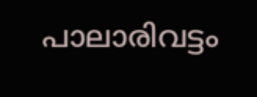പാലാരിവട്ടം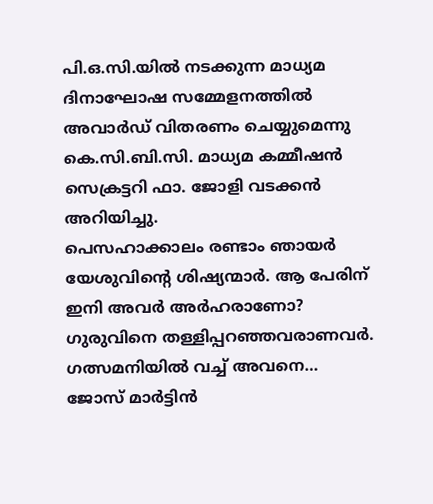പി.ഒ.സി.യിൽ നടക്കുന്ന മാധ്യമ ദിനാഘോഷ സമ്മേളനത്തിൽ അവാർഡ് വിതരണം ചെയ്യുമെന്നു കെ.സി.ബി.സി. മാധ്യമ കമ്മീഷൻ സെക്രട്ടറി ഫാ. ജോളി വടക്കൻ അറിയിച്ചു.
പെസഹാക്കാലം രണ്ടാം ഞായർ യേശുവിന്റെ ശിഷ്യന്മാർ. ആ പേരിന് ഇനി അവർ അർഹരാണോ? ഗുരുവിനെ തള്ളിപ്പറഞ്ഞവരാണവർ. ഗത്സമനിയിൽ വച്ച് അവനെ…
ജോസ് മാർട്ടിൻ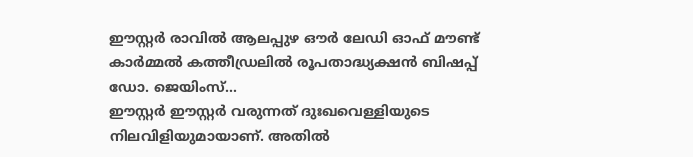ഈസ്റ്റർ രാവിൽ ആലപ്പുഴ ഔർ ലേഡി ഓഫ് മൗണ്ട് കാർമ്മൽ കത്തീഡ്രലിൽ രൂപതാദ്ധ്യക്ഷൻ ബിഷപ്പ് ഡോ. ജെയിംസ്…
ഈസ്റ്റർ ഈസ്റ്റർ വരുന്നത് ദുഃഖവെള്ളിയുടെ നിലവിളിയുമായാണ്. അതിൽ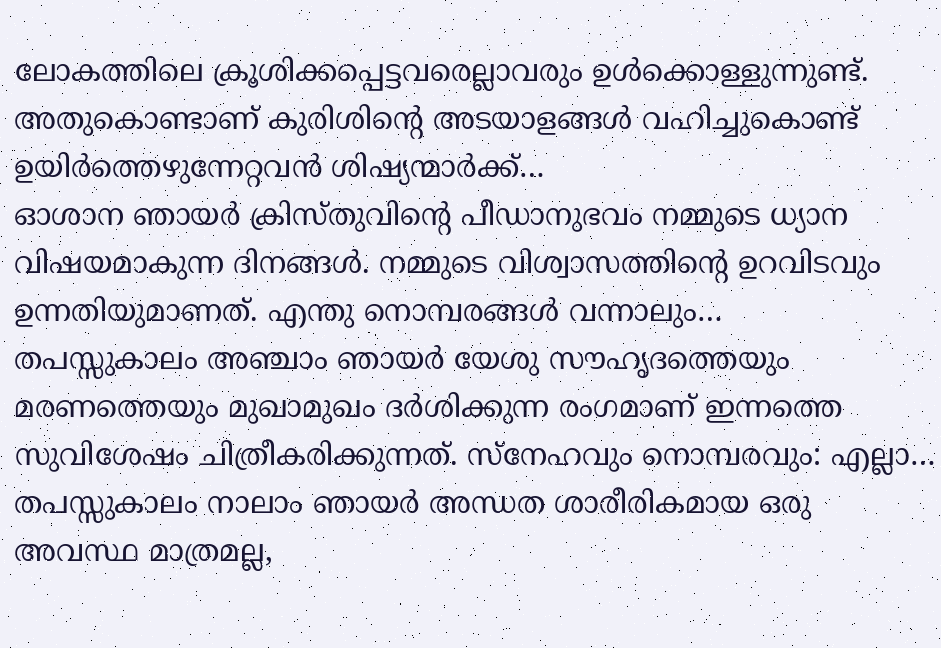ലോകത്തിലെ ക്രൂശിക്കപ്പെട്ടവരെല്ലാവരും ഉൾക്കൊള്ളുന്നുണ്ട്. അതുകൊണ്ടാണ് കുരിശിന്റെ അടയാളങ്ങൾ വഹിച്ചുകൊണ്ട് ഉയിർത്തെഴുന്നേറ്റവൻ ശിഷ്യന്മാർക്ക്…
ഓശാന ഞായർ ക്രിസ്തുവിന്റെ പീഡാനുഭവം നമ്മുടെ ധ്യാന വിഷയമാകുന്ന ദിനങ്ങൾ. നമ്മുടെ വിശ്വാസത്തിന്റെ ഉറവിടവും ഉന്നതിയുമാണത്. എന്തു നൊമ്പരങ്ങൾ വന്നാലും…
തപസ്സുകാലം അഞ്ചാം ഞായർ യേശു സൗഹൃദത്തെയും മരണത്തെയും മുഖാമുഖം ദർശിക്കുന്ന രംഗമാണ് ഇന്നത്തെ സുവിശേഷം ചിത്രീകരിക്കുന്നത്. സ്നേഹവും നൊമ്പരവും: എല്ലാ…
തപസ്സുകാലം നാലാം ഞായർ അന്ധത ശാരീരികമായ ഒരു അവസ്ഥ മാത്രമല്ല,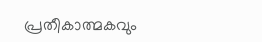പ്രതീകാത്മകവും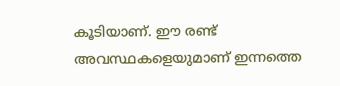കൂടിയാണ്. ഈ രണ്ട് അവസ്ഥകളെയുമാണ് ഇന്നത്തെ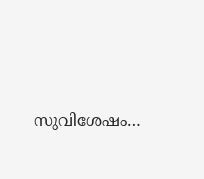സുവിശേഷം…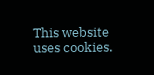This website uses cookies.